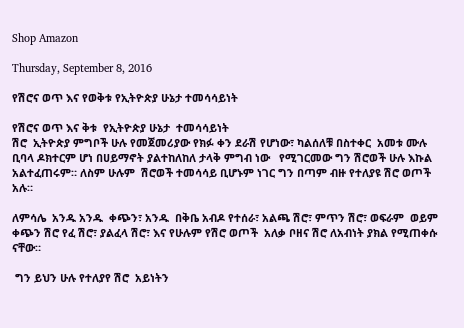Shop Amazon

Thursday, September 8, 2016

የሽሮና ወጥ እና የወቅቱ የኢትዮጵያ ሁኔታ ተመሳሳይነት

የሽሮና ወጥ እና ቅቱ  የኢትዮጵያ ሁኔታ  ተመሳሳይነት
ሽሮ  ኢትዮጵያ ምግቦች ሁሉ የመጀመሪያው የክፉ ቀን ደራሽ የሆነው፣ ካልሰለቹ በስተቀር  አመቱ ሙሉ ቢባላ ዶክተርም ሆነ በሀይማኖት ያልተከለከለ ታላቅ ምግብ ነው   የሚገርመው ግን ሽሮወች ሁሉ እኩል አልተፈጠሩም። ለስም ሁሉም  ሽሮወች ተመሳሳይ ቢሆኑም ነገር ግን በጣም ብዙ የተለያዩ ሽሮ ወጦች አሉ።

ለምሳሌ  አንዱ አንዱ  ቀጭን፣ አንዱ  በቅቤ አብዶ የተሰራ፣ አልጫ ሽሮ፣ ምጥን ሽሮ፣ ወፍራም  ወይም  ቀጭን ሽሮ የፈ ሽሮ፣ ያልፈላ ሽሮ፣ እና የሁሉም የሽሮ ወጦች  አለቃ ቦዘና ሽሮ ለአብነት ያክል የሚጠቀሱ ናቸው።

 ግን ይህን ሁሉ የተለያየ ሽሮ  አይነትን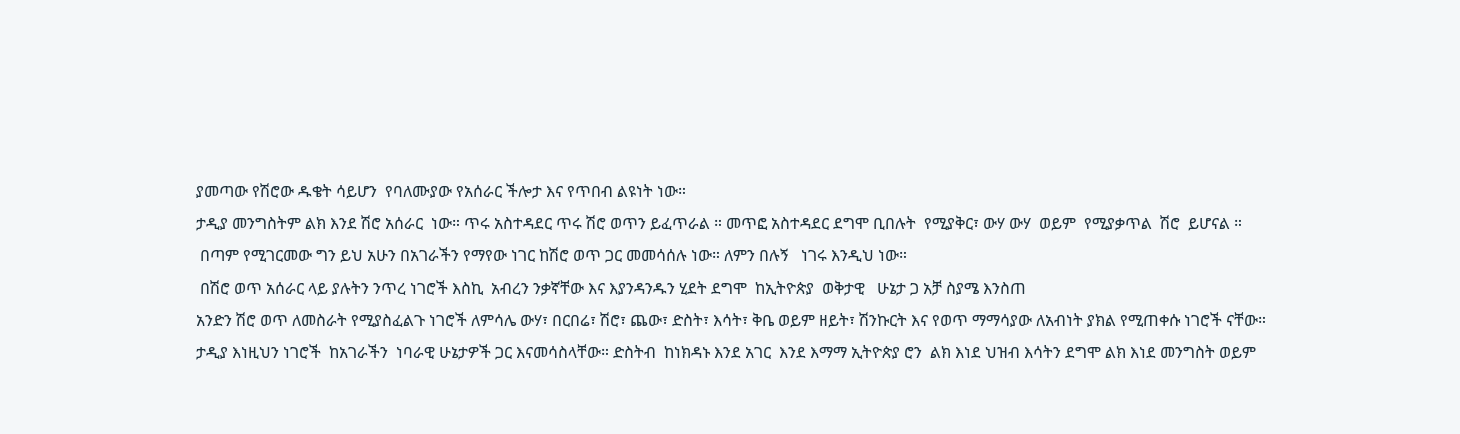ያመጣው የሽሮው ዱቄት ሳይሆን  የባለሙያው የአሰራር ችሎታ እና የጥበብ ልዩነት ነው።
ታዲያ መንግስትም ልክ እንደ ሽሮ አሰራር  ነው። ጥሩ አስተዳደር ጥሩ ሽሮ ወጥን ይፈጥራል ። መጥፎ አስተዳደር ደግሞ ቢበሉት  የሚያቅር፣ ውሃ ውሃ  ወይም  የሚያቃጥል  ሽሮ  ይሆናል ።
 በጣም የሚገርመው ግን ይህ አሁን በአገራችን የማየው ነገር ከሽሮ ወጥ ጋር መመሳሰሉ ነው። ለምን በሉኝ   ነገሩ እንዲህ ነው።
 በሽሮ ወጥ አሰራር ላይ ያሉትን ንጥረ ነገሮች እስኪ  አብረን ንቃኛቸው እና እያንዳንዱን ሂደት ደግሞ  ከኢትዮጵያ  ወቅታዊ   ሁኔታ ጋ አቻ ስያሜ እንስጠ
አንድን ሽሮ ወጥ ለመስራት የሚያስፈልጉ ነገሮች ለምሳሌ ውሃ፣ በርበሬ፣ ሽሮ፣ ጨው፣ ድስት፣ እሳት፣ ቅቤ ወይም ዘይት፣ ሽንኩርት እና የወጥ ማማሳያው ለአብነት ያክል የሚጠቀሱ ነገሮች ናቸው። ታዲያ እነዚህን ነገሮች  ከአገራችን  ነባራዊ ሁኔታዎች ጋር እናመሳስላቸው። ድስትብ  ከነክዳኑ እንደ አገር  እንደ እማማ ኢትዮጵያ ሮን  ልክ እነደ ህዝብ እሳትን ደግሞ ልክ እነደ መንግስት ወይም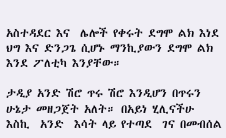አስተዳደር እና  ሌሎች የቀሩት ደግሞ ልክ እነደ  ህግ እና ድንጋጌ ሲሆኑ ማንኪያውን ደግሞ ልክ እንደ ፖለቲካ እንያቸው።

ታዲያ አንድ ሽሮ ጥሩ ሽሮ እንዲሆን በጥሩን ሁኔታ መዘጋጀት አለት። በአይነ ሂሊናችሁ  እስኪ  አንድ  እሳት ላይ የተጣደ  ገና በመብሰል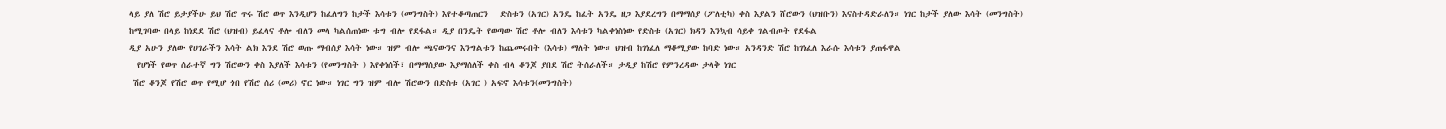ላይ ያለ ሽሮ ይታያችሁ ይህ ሽሮ ጥሩ ሽሮ ወጥ እንዲሆን ከፈለግን ከታች እሳቱን (መንግስት) እየተቆጣጠርን   ድስቱን (አገር) አንዴ ከፈት አንዴ ዘጋ እያደረግን በማማሰያ (ፖለቲካ) ቀስ እያልን ሸሮውን (ህዝቡን) እናስተዳድራለን። ነገር ከታች ያለው እሳት (መንግስት) ከሚገባው በላይ ከነደደ ሽሮ (ህዝብ) ይፈላና ቶሎ ብለን መላ ካልሰጠነው ቱግ ብሎ የደፋል። ዲያ በንዴት የወጣው ሽሮ ቶሎ ብለን እሳቱን ካልቀነስነው የድስቱ (አገር) ክዳን እንኳብ ሳይቀ ገልብጦት የደፋል
ዲያ አሁን ያለው የሀገራችን እሳት ልክ እንደ ሽሮ ወጡ ማብሰያ እሳት ነው። ዝም ብሎ ጫናውንና እንግልቱን ከጨመሩበት (እሳቱ) ማለት ነው። ህዝብ ከገነፈለ ማቆሚያው ከባድ ነው። አንዳንድ ሽሮ ከገነፈለ እራሱ እሳቱን ያጠፋዋል
  የሆነች የወጥ ሰራተኛ ግን ሽሮውን ቀስ እያለች እሳቱን (የመንግስት ) እየቀነሰች፣ በማማሰያው እያማሰለች ቀስ ብላ ቆንጆ ያበደ ሽሮ ትሰራለች። ታዲያ ከሽሮ የምንረዳው ታላቅ ነገር
 ሽሮ ቆንጆ የሽሮ ወጥ የሚሆ ጎበ የሽሮ ሰሪ (መሪ) ኖር ነው። ነገር ግን ዝም ብሎ ሽሮውን በድስቱ (አገር ) አፍኖ እሳቱን(መንግስት)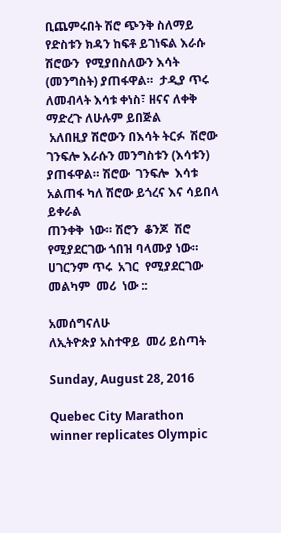ቢጨምሩበት ሽሮ ጭንቅ ስለማይ የድስቱን ክዳን ከፍቶ ይገነፍል እራሱ ሽሮውን  የሚያበስለውን እሳት (መንግስት) ያጠፋዋል።  ታዲያ ጥሩ ለመብላት እሳቱ ቀነስ፣ ዘናና ለቀቅ ማድረጉ ለሁሉም ይበጅል
 አለበዚያ ሽሮውን በእሳት ትርፉ  ሽሮው ገንፍሎ እራሱን መንግስቱን (እሳቱን) ያጠፋዋል። ሽሮው  ገንፍሎ  እሳቱ  አልጠፋ ካለ ሽሮው ይጎረና እና ሳይበላ  ይቀራል
ጠንቀቅ  ነው። ሽሮን  ቆንጆ  ሽሮ  የሚያደርገው ጎበዝ ባላሙያ ነው። ሀገርንም ጥሩ  አገር  የሚያደርገው መልካም  መሪ  ነው ::

አመሰግናለሁ
ለኢትዮጵያ አስተዋይ  መሪ ይስጣት

Sunday, August 28, 2016

Quebec City Marathon winner replicates Olympic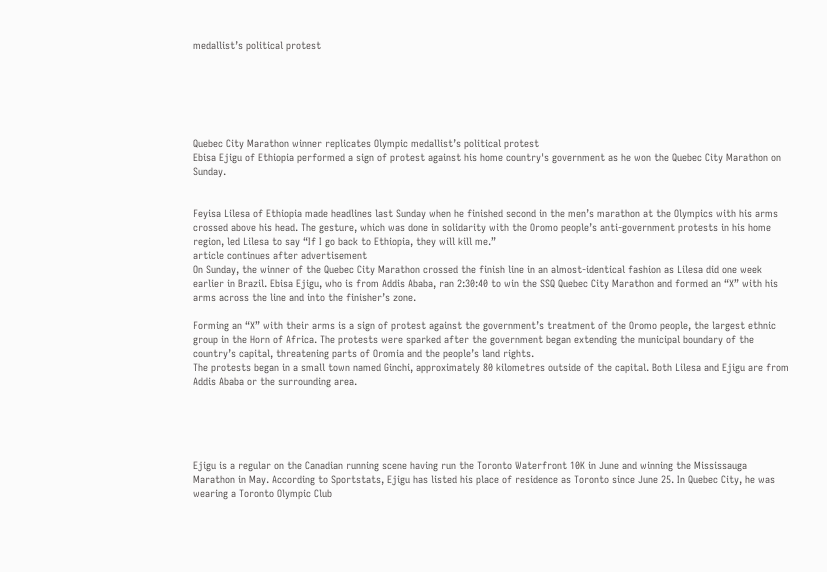medallist’s political protest






Quebec City Marathon winner replicates Olympic medallist’s political protest
Ebisa Ejigu of Ethiopia performed a sign of protest against his home country's government as he won the Quebec City Marathon on Sunday.


Feyisa Lilesa of Ethiopia made headlines last Sunday when he finished second in the men’s marathon at the Olympics with his arms crossed above his head. The gesture, which was done in solidarity with the Oromo people’s anti-government protests in his home region, led Lilesa to say “If I go back to Ethiopia, they will kill me.”
article continues after advertisement
On Sunday, the winner of the Quebec City Marathon crossed the finish line in an almost-identical fashion as Lilesa did one week earlier in Brazil. Ebisa Ejigu, who is from Addis Ababa, ran 2:30:40 to win the SSQ Quebec City Marathon and formed an “X” with his arms across the line and into the finisher’s zone.

Forming an “X” with their arms is a sign of protest against the government’s treatment of the Oromo people, the largest ethnic group in the Horn of Africa. The protests were sparked after the government began extending the municipal boundary of the country’s capital, threatening parts of Oromia and the people’s land rights.
The protests began in a small town named Ginchi, approximately 80 kilometres outside of the capital. Both Lilesa and Ejigu are from Addis Ababa or the surrounding area.





Ejigu is a regular on the Canadian running scene having run the Toronto Waterfront 10K in June and winning the Mississauga Marathon in May. According to Sportstats, Ejigu has listed his place of residence as Toronto since June 25. In Quebec City, he was wearing a Toronto Olympic Club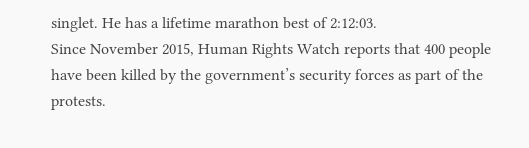singlet. He has a lifetime marathon best of 2:12:03.
Since November 2015, Human Rights Watch reports that 400 people have been killed by the government’s security forces as part of the protests.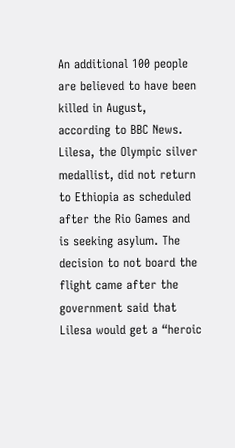An additional 100 people are believed to have been killed in August, according to BBC News.
Lilesa, the Olympic silver medallist, did not return to Ethiopia as scheduled after the Rio Games and is seeking asylum. The decision to not board the flight came after the government said that Lilesa would get a “heroic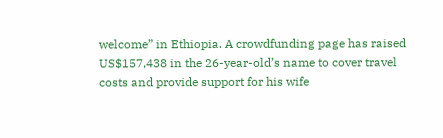welcome” in Ethiopia. A crowdfunding page has raised US$157,438 in the 26-year-old’s name to cover travel costs and provide support for his wife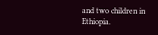and two children in Ethiopia.